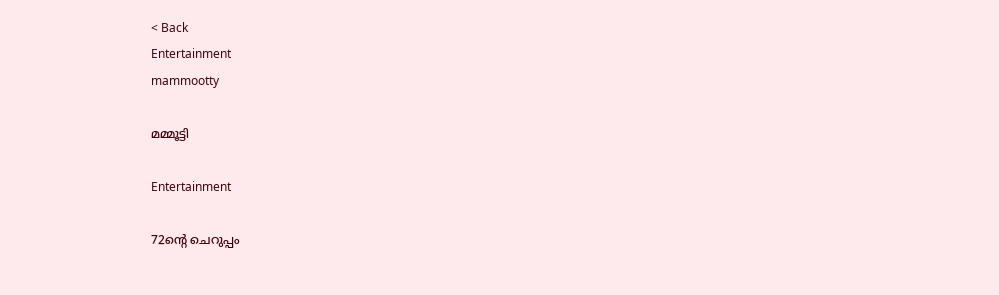< Back
Entertainment
mammootty

മമ്മൂട്ടി

Entertainment

72ന്‍റെ ചെറുപ്പം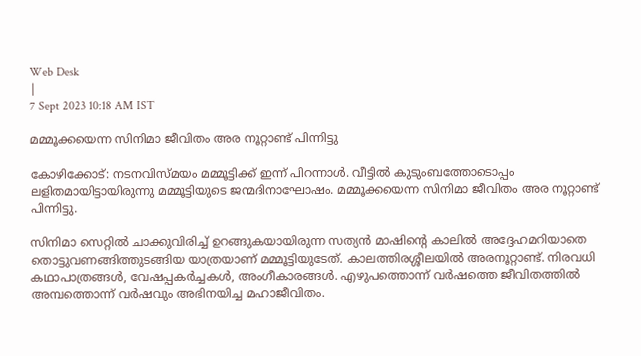Web Desk
|
7 Sept 2023 10:18 AM IST

മമ്മൂക്കയെന്ന സിനിമാ ജീവിതം അര നൂറ്റാണ്ട് പിന്നിട്ടു

കോഴിക്കോട്: നടനവിസ്മയം മമ്മൂട്ടിക്ക് ഇന്ന് പിറന്നാൾ. വീട്ടിൽ കുടുംബത്തോടൊപ്പം ലളിതമായിട്ടായിരുന്നു മമ്മൂട്ടിയുടെ ജന്മദിനാഘോഷം. മമ്മൂക്കയെന്ന സിനിമാ ജീവിതം അര നൂറ്റാണ്ട് പിന്നിട്ടു.

സിനിമാ സെറ്റിൽ ചാക്കുവിരിച്ച് ഉറങ്ങുകയായിരുന്ന സത്യൻ മാഷിന്‍റെ കാലിൽ അദ്ദേഹമറിയാതെ തൊട്ടുവണങ്ങിത്തുടങ്ങിയ യാത്രയാണ് മമ്മൂട്ടിയുടേത്. കാലത്തിരശ്ശീലയിൽ അരനൂറ്റാണ്ട്. നിരവധി കഥാപാത്രങ്ങൾ, വേഷപ്പകർച്ചകൾ, അംഗീകാരങ്ങൾ. എഴുപത്തൊന്ന് വർഷത്തെ ജീവിതത്തിൽ അമ്പത്തൊന്ന് വർഷവും അഭിനയിച്ച മഹാജീവിതം.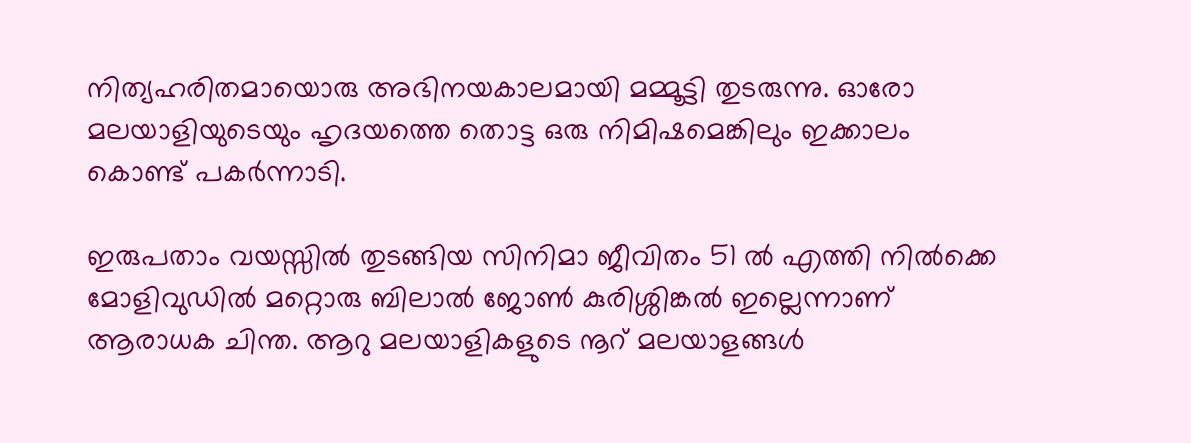നിത്യഹരിതമായൊരു അഭിനയകാലമായി മമ്മൂട്ടി തുടരുന്നു. ഓരോ മലയാളിയുടെയും ഹൃദയത്തെ തൊട്ട ഒരു നിമിഷമെങ്കിലും ഇക്കാലം കൊണ്ട് പകർന്നാടി.

ഇരുപതാം വയസ്സിൽ തുടങ്ങിയ സിനിമാ ജീവിതം 51 ൽ എത്തി നിൽക്കെ മോളിവുഡിൽ മറ്റൊരു ബിലാൽ ജോൺ കുരിശ്ശിങ്കൽ ഇല്ലെന്നാണ് ആരാധക ചിന്ത. ആറു മലയാളികളുടെ നൂറ് മലയാളങ്ങൾ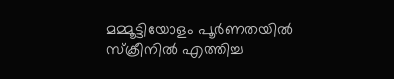മമ്മൂട്ടിയോളം പൂര്‍ണതയില്‍ സ്‍ക്രീനില്‍ എത്തിച്ച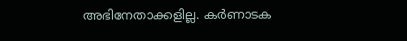അഭിനേതാക്കളില്ല. കര്‍ണാടക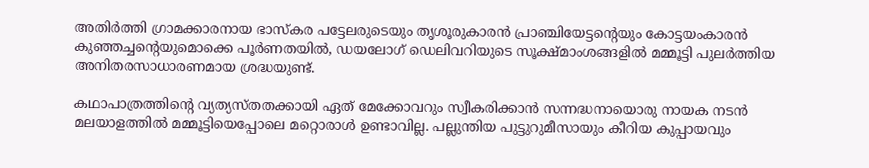അതിര്‍ത്തി ഗ്രാമക്കാരനായ ഭാസ്‍കര പട്ടേലരുടെയും തൃശൂരുകാരന്‍ പ്രാഞ്ചിയേട്ടന്‍റെയും കോട്ടയംകാരന്‍ കുഞ്ഞച്ചന്‍റെയുമൊക്കെ പൂര്‍ണതയില്‍, ഡയലോഗ് ഡെലിവറിയുടെ സൂക്ഷ്‍മാംശങ്ങളില്‍ മമ്മൂട്ടി പുലര്‍ത്തിയ അനിതരസാധാരണമായ ശ്രദ്ധയുണ്ട്.

കഥാപാത്രത്തിന്‍റെ വ്യത്യസ്തതക്കായി ഏത് മേക്കോവറും സ്വീകരിക്കാന്‍ സന്നദ്ധനായൊരു നായക നടന്‍ മലയാളത്തില്‍ മമ്മൂട്ടിയെപ്പോലെ മറ്റൊരാള്‍ ഉണ്ടാവില്ല. പല്ലുന്തിയ പുട്ടുറുമീസായും കീറിയ കുപ്പായവും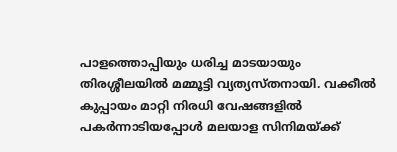പാളത്തൊപ്പിയും ധരിച്ച മാടയായും തിരശ്ശീലയിൽ മമ്മൂട്ടി വ്യത്യസ്തനായി. വക്കീൽ കുപ്പായം മാറ്റി നിരധി വേഷങ്ങളിൽ പകർന്നാടിയപ്പോൾ മലയാള സിനിമയ്ക്ക്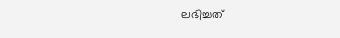ലഭിച്ചത്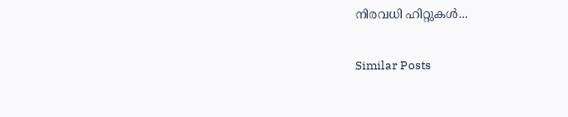നിരവധി ഹിറ്റുകൾ...

Similar Posts